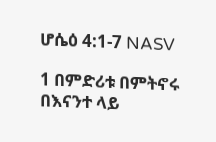ሆሴዕ 4:1-7 NASV

1 በምድሪቱ በምትኖሩ በእናንተ ላይ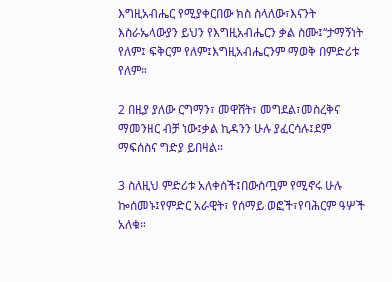እግዚአብሔር የሚያቀርበው ክስ ስላለው፣እናንት እስራኤላውያን ይህን የእግዚአብሔርን ቃል ስሙ፤“ታማኝነት የለም፤ ፍቅርም የለም፤እግዚአብሔርንም ማወቅ በምድሪቱ የለም።

2 በዚያ ያለው ርግማን፣ መዋሸት፣ መግደል፣መስረቅና ማመንዘር ብቻ ነው፤ቃል ኪዳንን ሁሉ ያፈርሳሉ፤ደም ማፍሰስና ግድያ ይበዛል።

3 ስለዚህ ምድሪቱ አለቀሰች፤በውስጧም የሚኖሩ ሁሉ ኰሰመኑ፤የምድር አራዊት፣ የሰማይ ወፎች፣የባሕርም ዓሦች አለቁ።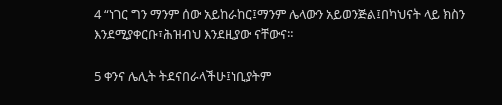4 “ነገር ግን ማንም ሰው አይከራከር፤ማንም ሌላውን አይወንጅል፤በካህናት ላይ ክስን እንደሚያቀርቡ፣ሕዝብህ እንደዚያው ናቸውና።

5 ቀንና ሌሊት ትደናበራላችሁ፤ነቢያትም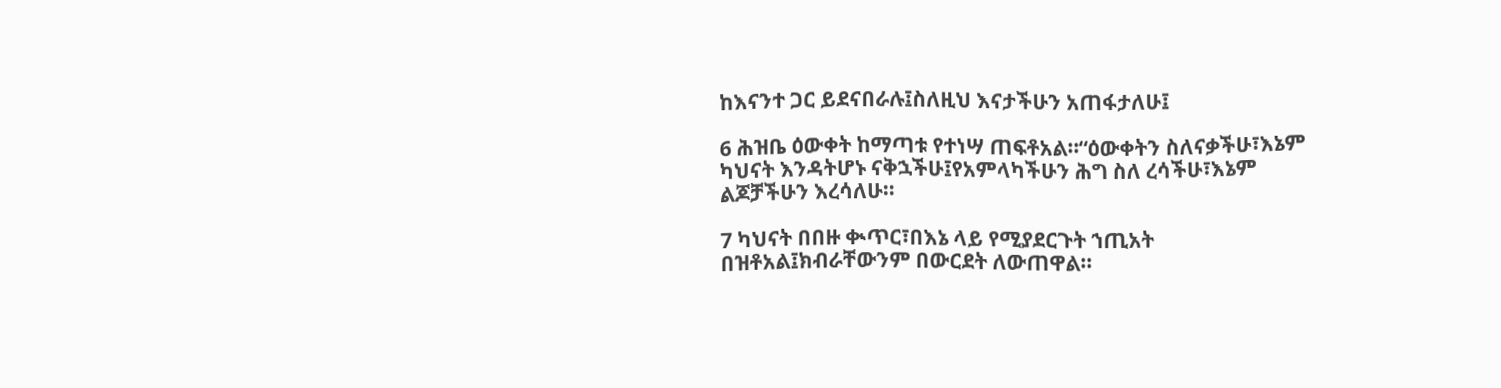ከእናንተ ጋር ይደናበራሉ፤ስለዚህ እናታችሁን አጠፋታለሁ፤

6 ሕዝቤ ዕውቀት ከማጣቱ የተነሣ ጠፍቶአል።“ዕውቀትን ስለናቃችሁ፣እኔም ካህናት እንዳትሆኑ ናቅኋችሁ፤የአምላካችሁን ሕግ ስለ ረሳችሁ፣እኔም ልጆቻችሁን እረሳለሁ።

7 ካህናት በበዙ ቊጥር፣በእኔ ላይ የሚያደርጉት ኀጢአት በዝቶአል፤ክብራቸውንም በውርደት ለውጠዋል።